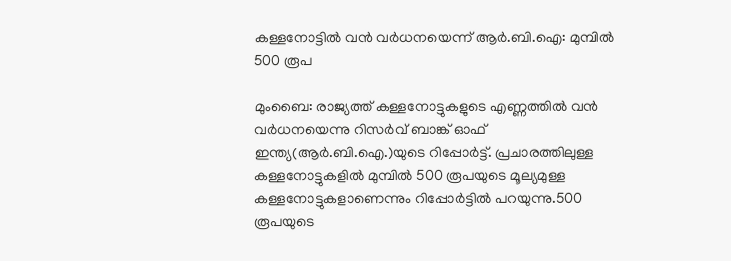കള്ളനോട്ടില്‍ വന്‍ വര്‍ധനയെന്ന് ആര്‍.ബി.ഐ: മുമ്പില്‍ 500 രൂപ

മുംബൈ: രാജ്യത്ത് കള്ളനോട്ടുകളുടെ എണ്ണത്തില്‍ വന്‍ വര്‍ധനയെന്നു റിസര്‍വ് ബാങ്ക് ഓഫ് ഇന്ത്യ(ആര്‍.ബി.ഐ.)യുടെ റിപ്പോര്‍ട്ട്. പ്രചാരത്തിലുള്ള കള്ളനോട്ടുകളില്‍ മുമ്പില്‍ 500 രൂപയുടെ മൂല്യമുള്ള കള്ളനോട്ടുകളാണെന്നും റിപ്പോര്‍ട്ടില്‍ പറയുന്നു.500 രൂപയുടെ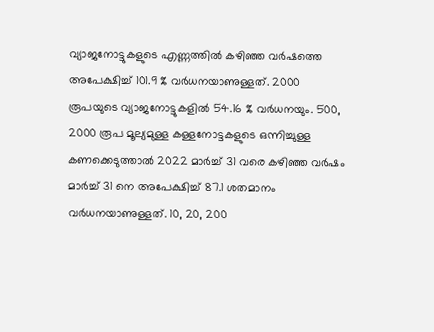വ്യാജനോട്ടുകളുടെ എണ്ണത്തില്‍ കഴിഞ്ഞ വര്‍ഷത്തെ അപേക്ഷിച്ച് 101.9 % വര്‍ധനയാണുള്ളത്. 2000 രൂപയുടെ വ്യാജനോട്ടുകളില്‍ 54.16 % വര്‍ധനയും. 500, 2000 രൂപ മൂല്യമുള്ള കള്ളനോട്ടകളുടെ ഒന്നിച്ചുള്ള കണക്കെടുത്താല്‍ 2022 മാര്‍ച്ച് 31 വരെ കഴിഞ്ഞ വര്‍ഷം മാര്‍ച്ച് 31 നെ അപേക്ഷിച്ച് 87.1 ശതമാനം വര്‍ധനയാണുള്ളത്. 10, 20, 200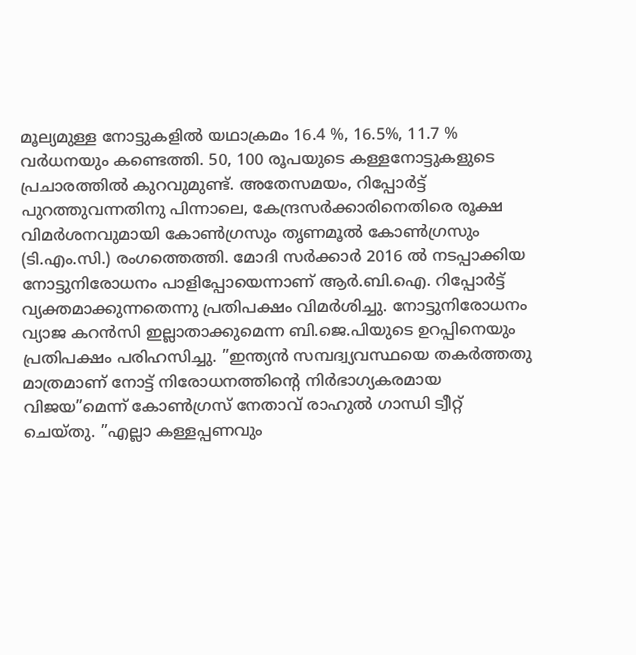മൂല്യമുള്ള നോട്ടുകളില്‍ യഥാക്രമം 16.4 %, 16.5%, 11.7 % വര്‍ധനയും കണ്ടെത്തി. 50, 100 രൂപയുടെ കള്ളനോട്ടുകളുടെ പ്രചാരത്തില്‍ കുറവുമുണ്ട്. അതേസമയം, റിപ്പോര്‍ട്ട് പുറത്തുവന്നതിനു പിന്നാലെ, കേന്ദ്രസര്‍ക്കാരിനെതിരെ രൂക്ഷ വിമര്‍ശനവുമായി കോണ്‍ഗ്രസും തൃണമൂല്‍ കോണ്‍ഗ്രസും (ടി.എം.സി.) രംഗത്തെത്തി. മോദി സര്‍ക്കാര്‍ 2016 ല്‍ നടപ്പാക്കിയ നോട്ടുനിരോധനം പാളിപ്പോയെന്നാണ് ആര്‍.ബി.ഐ. റിപ്പോര്‍ട്ട് വ്യക്തമാക്കുന്നതെന്നു പ്രതിപക്ഷം വിമര്‍ശിച്ചു. നോട്ടുനിരോധനം വ്യാജ കറന്‍സി ഇല്ലാതാക്കുമെന്ന ബി.ജെ.പിയുടെ ഉറപ്പിനെയും പ്രതിപക്ഷം പരിഹസിച്ചു. ”ഇന്ത്യന്‍ സമ്പദ്വ്യവസ്ഥയെ തകര്‍ത്തതു മാത്രമാണ് നോട്ട് നിരോധനത്തിന്റെ നിര്‍ഭാഗ്യകരമായ വിജയ”മെന്ന് കോണ്‍ഗ്രസ് നേതാവ് രാഹുല്‍ ഗാന്ധി ട്വീറ്റ് ചെയ്തു. ”എല്ലാ കള്ളപ്പണവും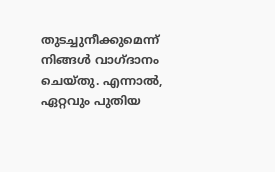തുടച്ചുനീക്കുമെന്ന് നിങ്ങള്‍ വാഗ്ദാനം ചെയ്തു. എന്നാല്‍, ഏറ്റവും പുതിയ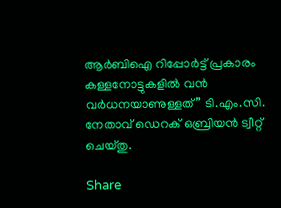ആര്‍ബിഐ റിപ്പോര്‍ട്ട് പ്രകാരം കള്ളനോട്ടുകളില്‍ വന്‍ വര്‍ധനയാണുള്ളത്” ടി.എം.സി. നേതാവ് ഡെറക് ഒബ്രിയന്‍ ട്വീറ്റ് ചെയ്തു.

Share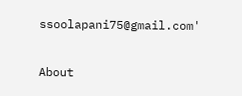ssoolapani75@gmail.com'

About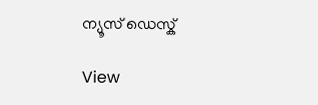ന്യൂസ് ഡെസ്ക്

View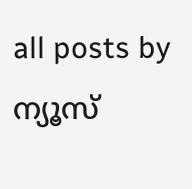all posts by ന്യൂസ്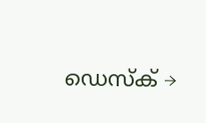ഡെസ്ക് →